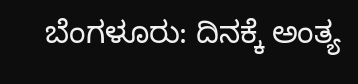ಬೆಂಗಳೂರು: ದಿನಕ್ಕೆ ಅಂತ್ಯ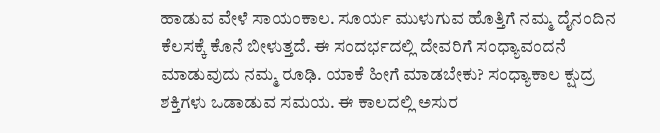ಹಾಡುವ ವೇಳೆ ಸಾಯಂಕಾಲ. ಸೂರ್ಯ ಮುಳುಗುವ ಹೊತ್ತಿಗೆ ನಮ್ಮ ದೈನಂದಿನ ಕೆಲಸಕ್ಕೆ ಕೊನೆ ಬೀಳುತ್ತದೆ. ಈ ಸಂದರ್ಭದಲ್ಲಿ ದೇವರಿಗೆ ಸಂಧ್ಯಾವಂದನೆ ಮಾಡುವುದು ನಮ್ಮ ರೂಢಿ. ಯಾಕೆ ಹೀಗೆ ಮಾಡಬೇಕು? ಸಂಧ್ಯಾಕಾಲ ಕ್ಷುದ್ರ ಶಕ್ತಿಗಳು ಒಡಾಡುವ ಸಮಯ. ಈ ಕಾಲದಲ್ಲಿ ಅಸುರ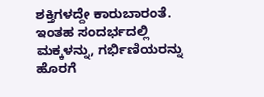ಶಕ್ತಿಗಳದ್ದೇ ಕಾರುಬಾರಂತೆ. ಇಂತಹ ಸಂದರ್ಭದಲ್ಲಿ ಮಕ್ಕಳನ್ನು, ಗರ್ಭಿಣಿಯರನ್ನು ಹೊರಗೆ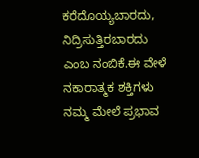ಕರೆದೊಯ್ಯಬಾರದು, ನಿದ್ರಿಸುತ್ತಿರಬಾರದು ಎಂಬ ನಂಬಿಕೆ.ಈ ವೇಳೆ ನಕಾರಾತ್ಮಕ ಶಕ್ತಿಗಳು ನಮ್ಮ ಮೇಲೆ ಪ್ರಭಾವ